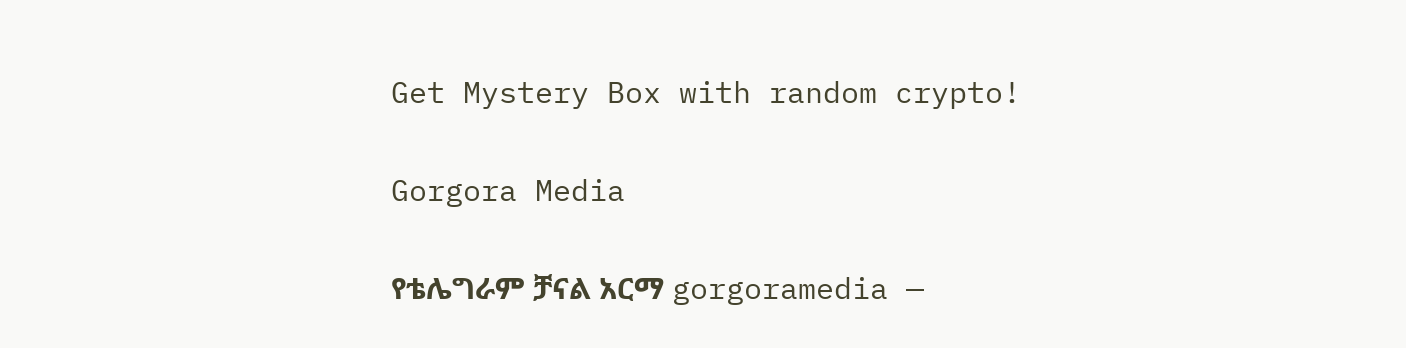Get Mystery Box with random crypto!

Gorgora Media

የቴሌግራም ቻናል አርማ gorgoramedia —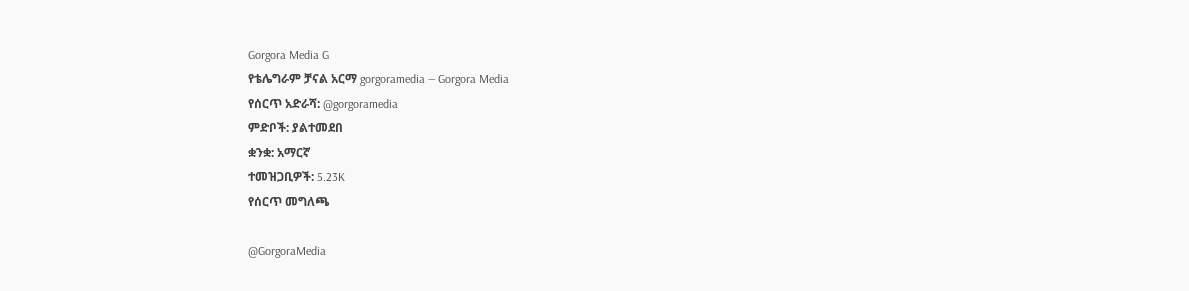Gorgora Media G
የቴሌግራም ቻናል አርማ gorgoramedia — Gorgora Media
የሰርጥ አድራሻ: @gorgoramedia
ምድቦች: ያልተመደበ
ቋንቋ: አማርኛ
ተመዝጋቢዎች: 5.23K
የሰርጥ መግለጫ

@GorgoraMedia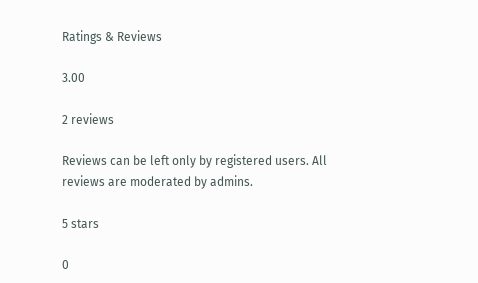Ratings & Reviews

3.00

2 reviews

Reviews can be left only by registered users. All reviews are moderated by admins.

5 stars

0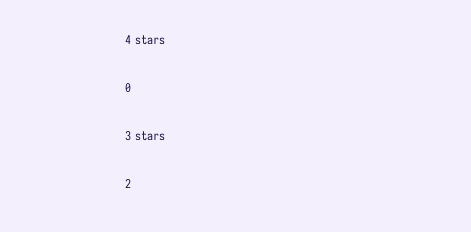4 stars

0

3 stars

2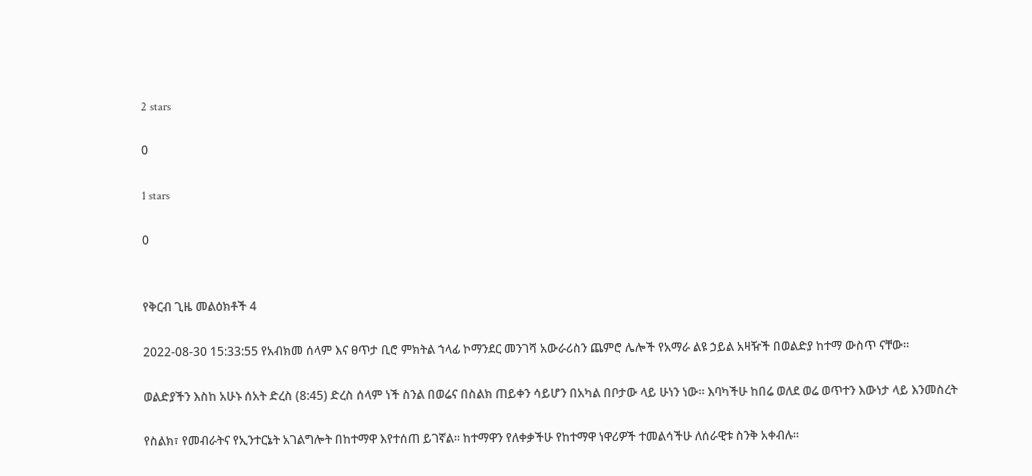2 stars

0

1 stars

0


የቅርብ ጊዜ መልዕክቶች 4

2022-08-30 15:33:55 የአብክመ ሰላም እና ፀጥታ ቢሮ ምክትል ኀላፊ ኮማንደር መንገሻ አውራሪስን ጨምሮ ሌሎች የአማራ ልዩ ኃይል አዛዥች በወልድያ ከተማ ውስጥ ናቸው።

ወልድያችን እስከ አሁኑ ሰአት ድረስ (8:45) ድረስ ሰላም ነች ስንል በወሬና በስልክ ጠይቀን ሳይሆን በአካል በቦታው ላይ ሁነን ነው። እባካችሁ ከበሬ ወለደ ወሬ ወጥተን እውነታ ላይ እንመስረት

የስልክ፣ የመብራትና የኢንተርኔት አገልግሎት በከተማዋ እየተሰጠ ይገኛል። ከተማዋን የለቀቃችሁ የከተማዋ ነዋሪዎች ተመልሳችሁ ለሰራዊቱ ስንቅ አቀብሉ።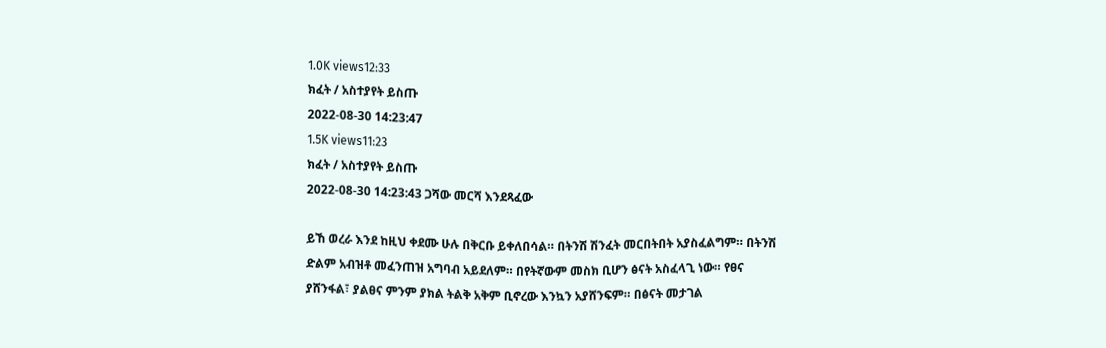1.0K views12:33
ክፈት / አስተያየት ይስጡ
2022-08-30 14:23:47
1.5K views11:23
ክፈት / አስተያየት ይስጡ
2022-08-30 14:23:43 ጋሻው መርሻ እንደጻፈው

ይኸ ወረራ እንደ ከዚህ ቀደሙ ሁሉ በቅርቡ ይቀለበሳል። በትንሽ ሽንፈት መርበትበት አያስፈልግም። በትንሽ ድልም አብዝቶ መፈንጠዝ አግባብ አይደለም። በየትኛውም መስክ ቢሆን ፅናት አስፈላጊ ነው። የፀና ያሸንፋል፣ ያልፀና ምንም ያክል ትልቅ አቅም ቢኖረው እንኳን አያሸንፍም። በፅናት መታገል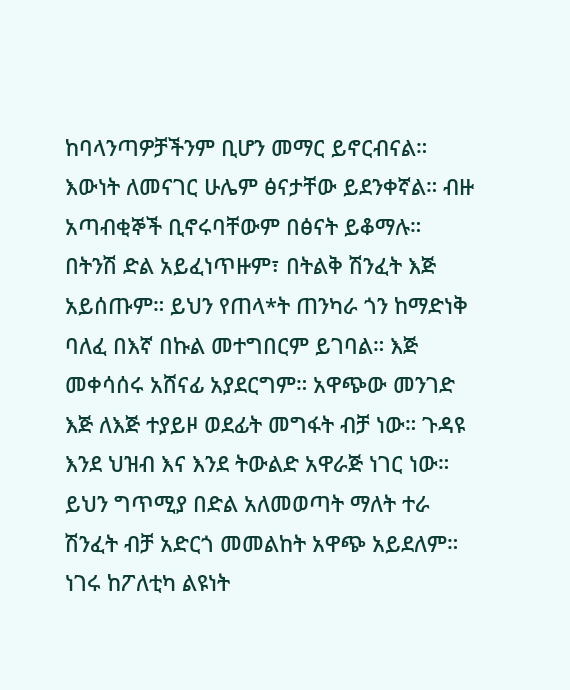ከባላንጣዎቻችንም ቢሆን መማር ይኖርብናል። እውነት ለመናገር ሁሌም ፅናታቸው ይደንቀኛል። ብዙ አጣብቂኞች ቢኖሩባቸውም በፅናት ይቆማሉ። በትንሽ ድል አይፈነጥዙም፣ በትልቅ ሽንፈት እጅ አይሰጡም። ይህን የጠላ*ት ጠንካራ ጎን ከማድነቅ ባለፈ በእኛ በኩል መተግበርም ይገባል። እጅ መቀሳሰሩ አሸናፊ አያደርግም። አዋጭው መንገድ እጅ ለእጅ ተያይዞ ወደፊት መግፋት ብቻ ነው። ጉዳዩ እንደ ህዝብ እና እንደ ትውልድ አዋራጅ ነገር ነው። ይህን ግጥሚያ በድል አለመወጣት ማለት ተራ ሽንፈት ብቻ አድርጎ መመልከት አዋጭ አይደለም። ነገሩ ከፖለቲካ ልዩነት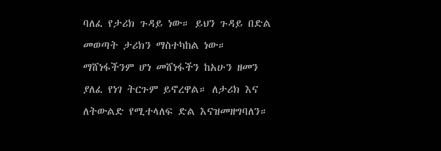ባለፈ የታሪክ ጉዳይ ነው። ይህን ጉዳይ በድል መወጣት ታሪክን ማስተካከል ነው። ማሸነፋችንም ሆነ መሸነፋችን ከአሁን ዘመን ያለፈ የነገ ትርጉም ይኖረዋል። ለታሪክ እና ለትውልድ የሚተላለፍ ድል እናዝመዘግባለን።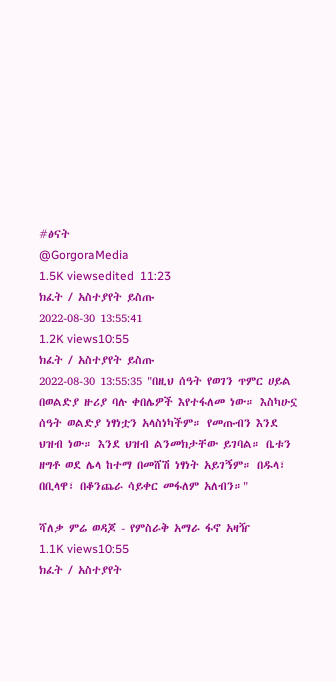#ፅናት
@GorgoraMedia
1.5K viewsedited  11:23
ክፈት / አስተያየት ይስጡ
2022-08-30 13:55:41
1.2K views10:55
ክፈት / አስተያየት ይስጡ
2022-08-30 13:55:35 "በዚህ ሰዓት የወገን ጥምር ሀይል በወልድያ ዙሪያ ባሉ ቀበሌዎች እየተፋለመ ነው። እስካሁኗ ሰዓት ወልድያ ነፃነቷን አላስነካችም። የመጡብን እንደ ህዝብ ነው። እንደ ህዝብ ልንመክታቸው ይገባል። ቤቱን ዘግቶ ወደ ሌላ ከተማ በመሸሽ ነፃነት አይገኝም። በዱላ፣ በቢላዋ፣ በቆንጨራ ሳይቀር መፋለም አለብን።"

ሻለቃ ምሬ ወዳጆ - የምስራቅ አማራ ፋኖ አዛዥ
1.1K views10:55
ክፈት / አስተያየት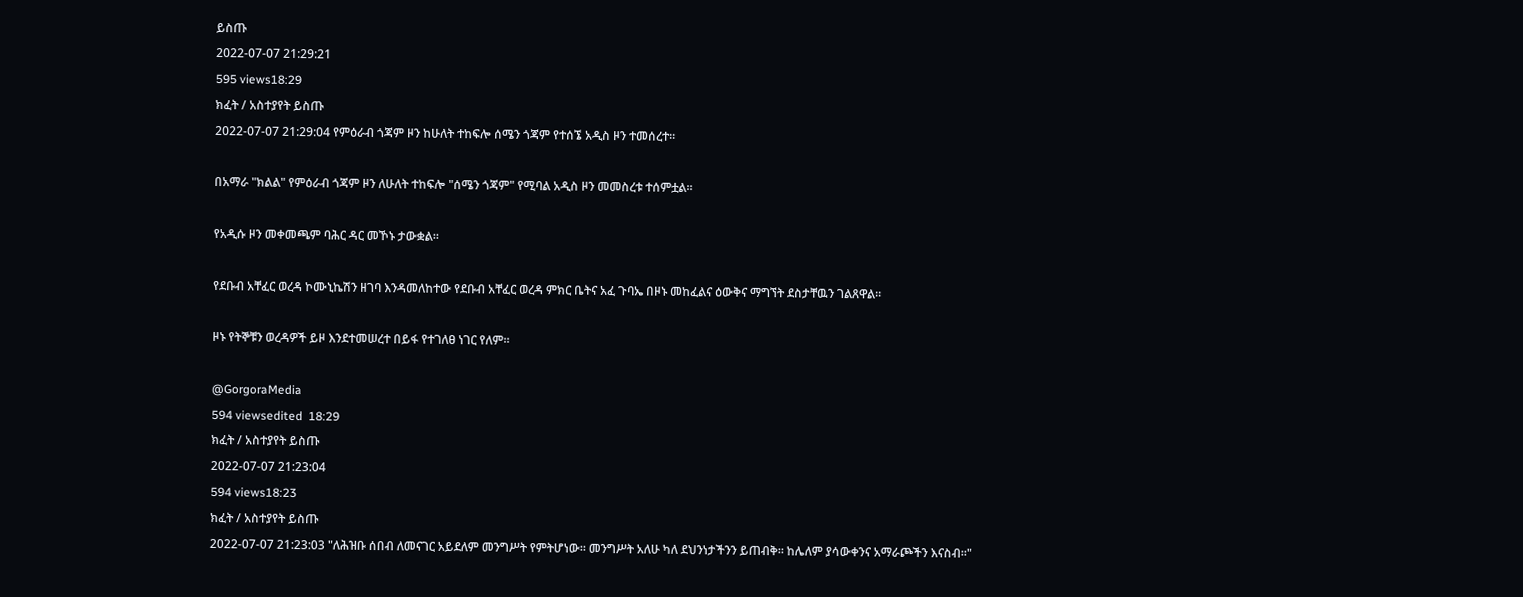ይስጡ
2022-07-07 21:29:21
595 views18:29
ክፈት / አስተያየት ይስጡ
2022-07-07 21:29:04 የምዕራብ ጎጃም ዞን ከሁለት ተከፍሎ ሰሜን ጎጃም የተሰኜ አዲስ ዞን ተመሰረተ።

በአማራ "ክልል" የምዕራብ ጎጃም ዞን ለሁለት ተከፍሎ "ሰሜን ጎጃም" የሚባል አዲስ ዞን መመስረቱ ተሰምቷል።

የአዲሱ ዞን መቀመጫም ባሕር ዳር መኾኑ ታውቋል።

የደቡብ አቸፈር ወረዳ ኮሙኒኬሽን ዘገባ እንዳመለከተው የደቡብ አቸፈር ወረዳ ምክር ቤትና አፈ ጉባኤ በዞኑ መከፈልና ዕውቅና ማግኘት ደስታቸዉን ገልጸዋል።

ዞኑ የትኞቹን ወረዳዎች ይዞ እንደተመሠረተ በይፋ የተገለፀ ነገር የለም።

@GorgoraMedia
594 viewsedited  18:29
ክፈት / አስተያየት ይስጡ
2022-07-07 21:23:04
594 views18:23
ክፈት / አስተያየት ይስጡ
2022-07-07 21:23:03 "ለሕዝቡ ሰበብ ለመናገር አይደለም መንግሥት የምትሆነው። መንግሥት አለሁ ካለ ደህንነታችንን ይጠብቅ። ከሌለም ያሳውቀንና አማራጮችን እናስብ።"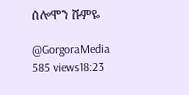ሰሎሞን ሹምዬ

@GorgoraMedia
585 views18:23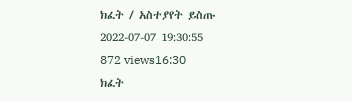ክፈት / አስተያየት ይስጡ
2022-07-07 19:30:55
872 views16:30
ክፈት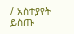/ አስተያየት ይስጡ